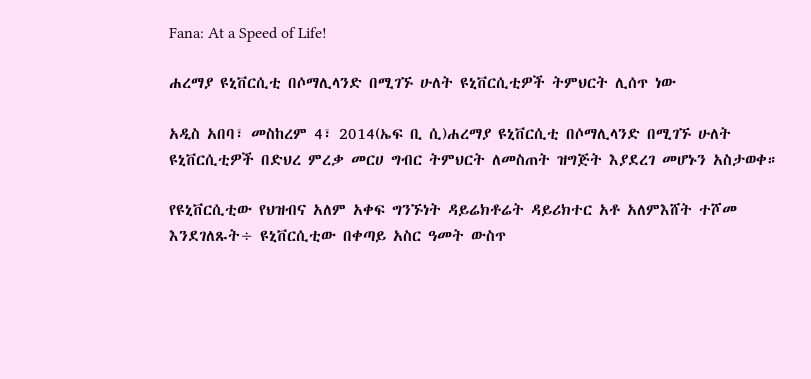Fana: At a Speed of Life!

ሐረማያ ዩኒቨርሲቲ በሶማሊላንድ በሚገኙ ሁለት ዩኒቨርሲቲዎች ትምህርት ሊሰጥ ነው

አዲስ አበባ፣ መስከረም 4፣ 2014(ኤፍ ቢ ሲ)ሐረማያ ዩኒቨርሲቲ በሶማሊላንድ በሚገኙ ሁለት ዩኒቨርሲቲዎች በድህረ ምረቃ መርሀ ግብር ትምህርት ለመስጠት ዝግጅት እያደረገ መሆኑን አስታወቀ።

የዩኒቨርሲቲው የህዝብና አለም አቀፍ ግንኙነት ዳይሬክቶሬት ዳይሪክተር አቶ አለምእሸት ተሾመ እንደገለጹት÷ ዩኒቨርሲቲው በቀጣይ አስር ዓመት ውስጥ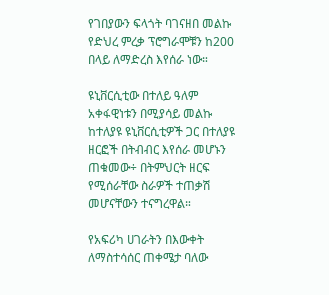የገበያውን ፍላጎት ባገናዘበ መልኩ የድህረ ምረቃ ፕሮግራሞቹን ከ200 በላይ ለማድረስ እየሰራ ነው።

ዩኒቨርሲቲው በተለይ ዓለም አቀፋዊነቱን በሚያሳይ መልኩ ከተለያዩ ዩኒቨርሲቲዎች ጋር በተለያዩ ዘርፎች በትብብር እየሰራ መሆኑን ጠቁመው÷ በትምህርት ዘርፍ የሚሰራቸው ስራዎች ተጠቃሽ መሆናቸውን ተናግረዋል።

የአፍሪካ ሀገራትን በእውቀት ለማስተሳሰር ጠቀሜታ ባለው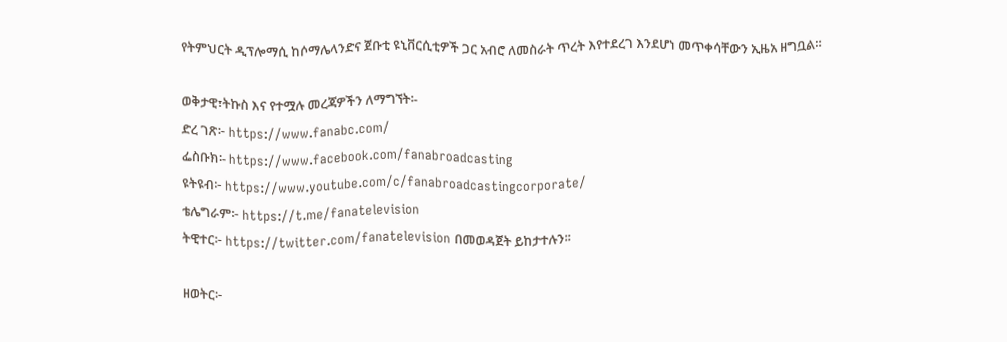የትምህርት ዲፕሎማሲ ከሶማሌላንድና ጀቡቲ ዩኒቨርሲቲዎች ጋር አብሮ ለመስራት ጥረት እየተደረገ እንደሆነ መጥቀሳቸውን ኢዜአ ዘግቧል።

ወቅታዊ፣ትኩስ እና የተሟሉ መረጃዎችን ለማግኘት፡-
ድረ ገጽ፦ https://www.fanabc.com/
ፌስቡክ፡- https://www.facebook.com/fanabroadcasting
ዩትዩብ፦ https://www.youtube.com/c/fanabroadcastingcorporate/
ቴሌግራም፦ https://t.me/fanatelevision
ትዊተር፦ https://twitter.com/fanatelevision በመወዳጀት ይከታተሉን፡፡

ዘወትር፦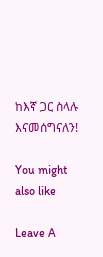ከእኛ ጋር ስላሉ እናመሰግናለን!

You might also like

Leave A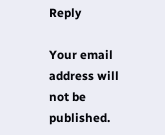Reply

Your email address will not be published.